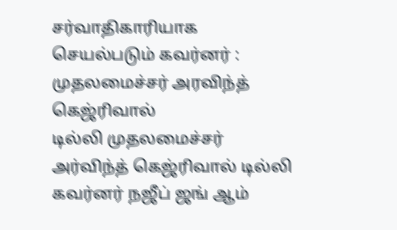சர்வாதிகாரியாக செயல்படும் கவர்னர் : முதலமைச்சர் அரவிந்த் கெஜ்ரிவால்
டில்லி முதலமைச்சர் அர்விந்த் கெஜ்ரிவால் டில்லி கவர்னர் நஜீப் ஜங் ஆம்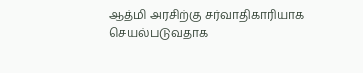ஆத்மி அரசிற்கு சர்வாதிகாரியாக செயல்படுவதாக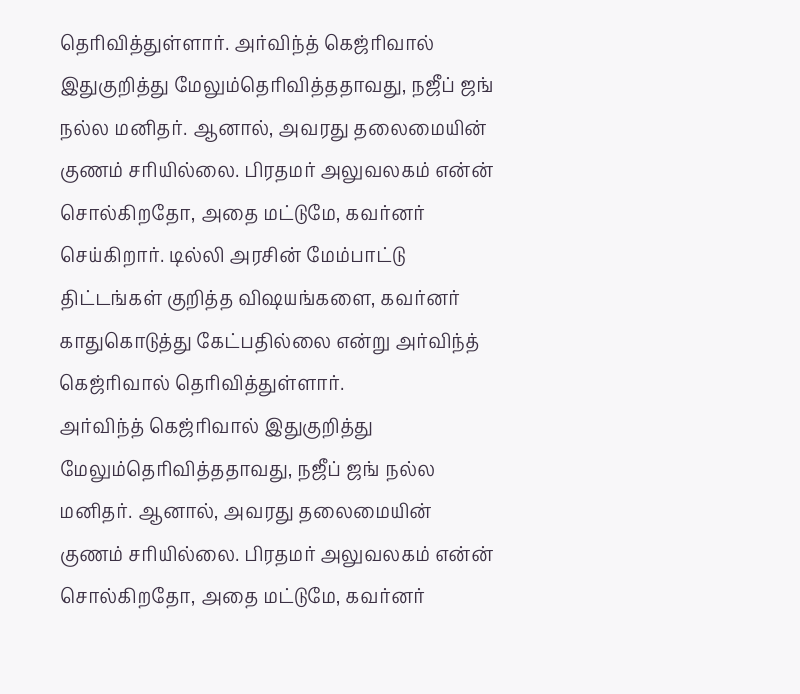தெரிவித்துள்ளார். அர்விந்த் கெஜ்ரிவால் இதுகுறித்து மேலும்தெரிவித்ததாவது, நஜீப் ஜங் நல்ல மனிதர். ஆனால், அவரது தலைமையின் குணம் சரியில்லை. பிரதமர் அலுவலகம் என்ன் சொல்கிறதோ, அதை மட்டுமே, கவர்னர் செய்கிறார். டில்லி அரசின் மேம்பாட்டு திட்டங்கள் குறித்த விஷயங்களை, கவர்னர் காதுகொடுத்து கேட்பதில்லை என்று அர்விந்த் கெஜ்ரிவால் தெரிவித்துள்ளார்.
அர்விந்த் கெஜ்ரிவால் இதுகுறித்து மேலும்தெரிவித்ததாவது, நஜீப் ஜங் நல்ல மனிதர். ஆனால், அவரது தலைமையின் குணம் சரியில்லை. பிரதமர் அலுவலகம் என்ன் சொல்கிறதோ, அதை மட்டுமே, கவர்னர்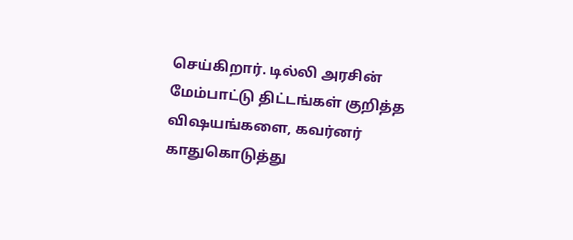செய்கிறார். டில்லி அரசின் மேம்பாட்டு திட்டங்கள் குறித்த விஷயங்களை, கவர்னர் காதுகொடுத்து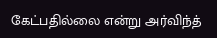கேட்பதில்லை என்று அர்விந்த்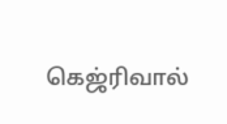கெஜ்ரிவால்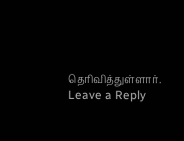தெரிவித்துள்ளார்.
Leave a Reply